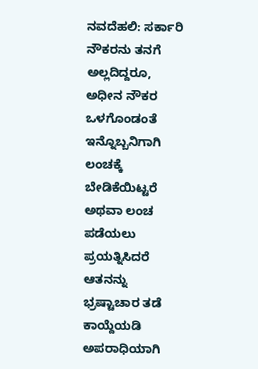ನವದೆಹಲಿ: ಸರ್ಕಾರಿ ನೌಕರನು ತನಗೆ ಅಲ್ಲದಿದ್ದರೂ, ಅಧೀನ ನೌಕರ ಒಳಗೊಂಡಂತೆ ಇನ್ನೊಬ್ಬನಿಗಾಗಿ ಲಂಚಕ್ಕೆ ಬೇಡಿಕೆಯಿಟ್ಟರೆ ಅಥವಾ ಲಂಚ ಪಡೆಯಲು ಪ್ರಯತ್ನಿಸಿದರೆ ಆತನನ್ನು ಭ್ರಷ್ಟಾಚಾರ ತಡೆ ಕಾಯ್ದೆಯಡಿ ಅಪರಾಧಿಯಾಗಿ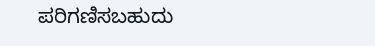ಪರಿಗಣಿಸಬಹುದು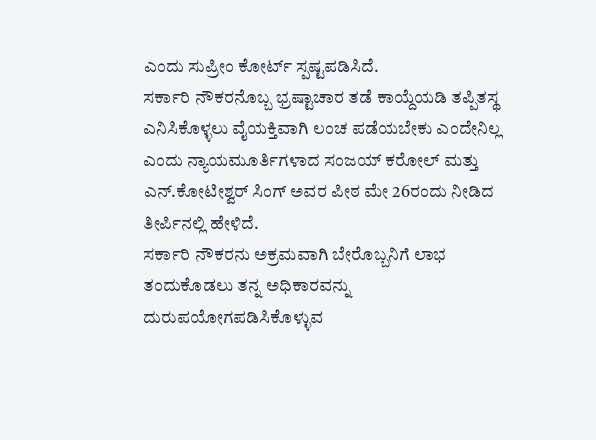ಎಂದು ಸುಪ್ರೀಂ ಕೋರ್ಟ್ ಸ್ಪಷ್ಟಪಡಿಸಿದೆ.
ಸರ್ಕಾರಿ ನೌಕರನೊಬ್ಬ ಭ್ರಷ್ಟಾಚಾರ ತಡೆ ಕಾಯ್ದೆಯಡಿ ತಪ್ಪಿತಸ್ಥ ಎನಿಸಿಕೊಳ್ಳಲು ವೈಯಕ್ತಿವಾಗಿ ಲಂಚ ಪಡೆಯಬೇಕು ಎಂದೇನಿಲ್ಲ ಎಂದು ನ್ಯಾಯಮೂರ್ತಿಗಳಾದ ಸಂಜಯ್ ಕರೋಲ್ ಮತ್ತು ಎನ್.ಕೋಟೀಶ್ವರ್ ಸಿಂಗ್ ಅವರ ಪೀಠ ಮೇ 26ರಂದು ನೀಡಿದ ತೀರ್ಪಿನಲ್ಲಿ ಹೇಳಿದೆ.
ಸರ್ಕಾರಿ ನೌಕರನು ಅಕ್ರಮವಾಗಿ ಬೇರೊಬ್ಬನಿಗೆ ಲಾಭ ತಂದುಕೊಡಲು ತನ್ನ ಅಧಿಕಾರವನ್ನು ದುರುಪಯೋಗಪಡಿಸಿಕೊಳ್ಳುವ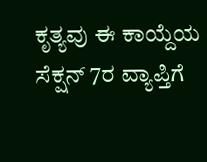ಕೃತ್ಯವು ಈ ಕಾಯ್ದೆಯ ಸೆಕ್ಷನ್ 7ರ ವ್ಯಾಪ್ತಿಗೆ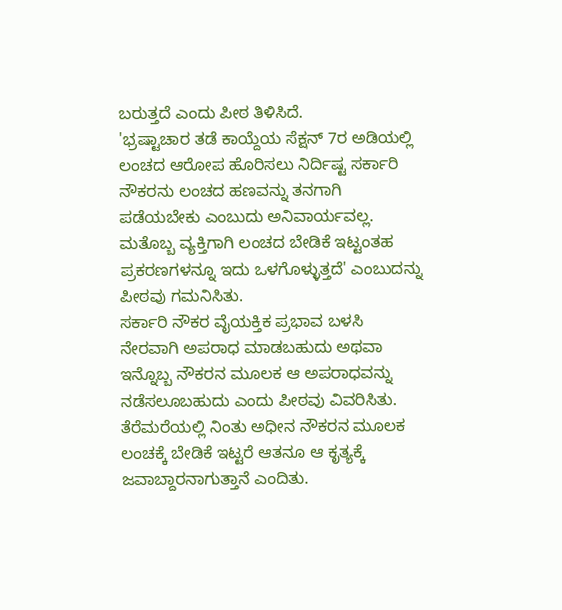ಬರುತ್ತದೆ ಎಂದು ಪೀಠ ತಿಳಿಸಿದೆ.
'ಭ್ರಷ್ಟಾಚಾರ ತಡೆ ಕಾಯ್ದೆಯ ಸೆಕ್ಷನ್ 7ರ ಅಡಿಯಲ್ಲಿ ಲಂಚದ ಆರೋಪ ಹೊರಿಸಲು ನಿರ್ದಿಷ್ಟ ಸರ್ಕಾರಿ ನೌಕರನು ಲಂಚದ ಹಣವನ್ನು ತನಗಾಗಿ ಪಡೆಯಬೇಕು ಎಂಬುದು ಅನಿವಾರ್ಯವಲ್ಲ. ಮತೊಬ್ಬ ವ್ಯಕ್ತಿಗಾಗಿ ಲಂಚದ ಬೇಡಿಕೆ ಇಟ್ಟಂತಹ ಪ್ರಕರಣಗಳನ್ನೂ ಇದು ಒಳಗೊಳ್ಳುತ್ತದೆ' ಎಂಬುದನ್ನು ಪೀಠವು ಗಮನಿಸಿತು.
ಸರ್ಕಾರಿ ನೌಕರ ವೈಯಕ್ತಿಕ ಪ್ರಭಾವ ಬಳಸಿ ನೇರವಾಗಿ ಅಪರಾಧ ಮಾಡಬಹುದು ಅಥವಾ ಇನ್ನೊಬ್ಬ ನೌಕರನ ಮೂಲಕ ಆ ಅಪರಾಧವನ್ನು ನಡೆಸಲೂಬಹುದು ಎಂದು ಪೀಠವು ವಿವರಿಸಿತು. ತೆರೆಮರೆಯಲ್ಲಿ ನಿಂತು ಅಧೀನ ನೌಕರನ ಮೂಲಕ ಲಂಚಕ್ಕೆ ಬೇಡಿಕೆ ಇಟ್ಟರೆ ಆತನೂ ಆ ಕೃತ್ಯಕ್ಕೆ ಜವಾಬ್ದಾರನಾಗುತ್ತಾನೆ ಎಂದಿತು.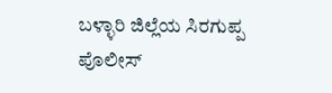ಬಳ್ಳಾರಿ ಜಿಲ್ಲೆಯ ಸಿರಗುಪ್ಪ ಪೊಲೀಸ್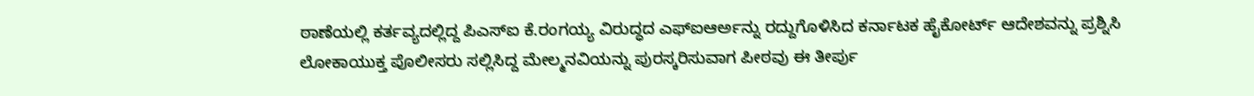ಠಾಣೆಯಲ್ಲಿ ಕರ್ತವ್ಯದಲ್ಲಿದ್ದ ಪಿಎಸ್ಐ ಕೆ.ರಂಗಯ್ಯ ವಿರುದ್ಧದ ಎಫ್ಐಆರ್ಅನ್ನು ರದ್ದುಗೊಳಿಸಿದ ಕರ್ನಾಟಕ ಹೈಕೋರ್ಟ್ ಆದೇಶವನ್ನು ಪ್ರಶ್ನಿಸಿ ಲೋಕಾಯುಕ್ತ ಪೊಲೀಸರು ಸಲ್ಲಿಸಿದ್ದ ಮೇಲ್ಮನವಿಯನ್ನು ಪುರಸ್ಕರಿಸುವಾಗ ಪೀಠವು ಈ ತೀರ್ಪು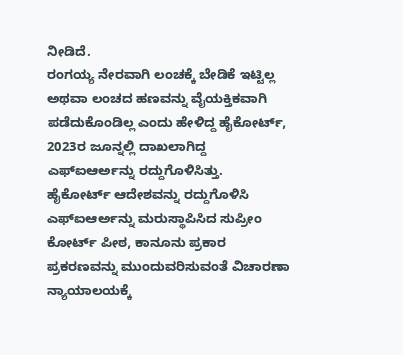ನೀಡಿದೆ.
ರಂಗಯ್ಯ ನೇರವಾಗಿ ಲಂಚಕ್ಕೆ ಬೇಡಿಕೆ ಇಟ್ಟಿಲ್ಲ ಅಥವಾ ಲಂಚದ ಹಣವನ್ನು ವೈಯಕ್ತಿಕವಾಗಿ ಪಡೆದುಕೊಂಡಿಲ್ಲ ಎಂದು ಹೇಳಿದ್ದ ಹೈಕೋರ್ಟ್, 2023ರ ಜೂನ್ನಲ್ಲಿ ದಾಖಲಾಗಿದ್ದ ಎಫ್ಐಆರ್ಅನ್ನು ರದ್ದುಗೊಳಿಸಿತ್ತು.
ಹೈಕೋರ್ಟ್ ಆದೇಶವನ್ನು ರದ್ದುಗೊಳಿಸಿ ಎಫ್ಐಆರ್ಅನ್ನು ಮರುಸ್ಥಾಪಿಸಿದ ಸುಪ್ರೀಂ ಕೋರ್ಟ್ ಪೀಠ, ಕಾನೂನು ಪ್ರಕಾರ ಪ್ರಕರಣವನ್ನು ಮುಂದುವರಿಸುವಂತೆ ವಿಚಾರಣಾ ನ್ಯಾಯಾಲಯಕ್ಕೆ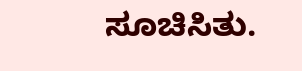ಸೂಚಿಸಿತು.